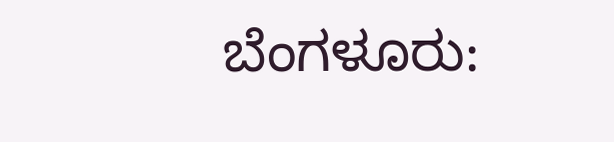ಬೆಂಗಳೂರು: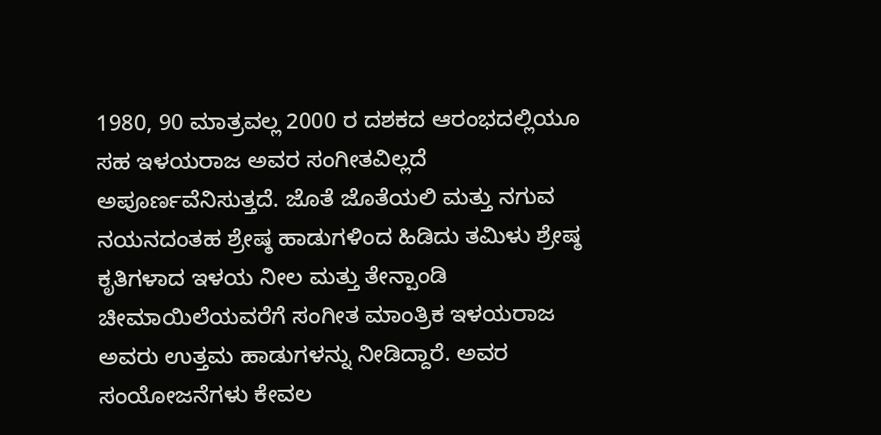1980, 90 ಮಾತ್ರವಲ್ಲ 2000 ರ ದಶಕದ ಆರಂಭದಲ್ಲಿಯೂ ಸಹ ಇಳಯರಾಜ ಅವರ ಸಂಗೀತವಿಲ್ಲದೆ ಅಪೂರ್ಣವೆನಿಸುತ್ತದೆ. ಜೊತೆ ಜೊತೆಯಲಿ ಮತ್ತು ನಗುವ ನಯನದಂತಹ ಶ್ರೇಷ್ಠ ಹಾಡುಗಳಿಂದ ಹಿಡಿದು ತಮಿಳು ಶ್ರೇಷ್ಠ ಕೃತಿಗಳಾದ ಇಳಯ ನೀಲ ಮತ್ತು ತೇನ್ಪಾಂಡಿ ಚೀಮಾಯಿಲೆಯವರೆಗೆ ಸಂಗೀತ ಮಾಂತ್ರಿಕ ಇಳಯರಾಜ ಅವರು ಉತ್ತಮ ಹಾಡುಗಳನ್ನು ನೀಡಿದ್ದಾರೆ. ಅವರ ಸಂಯೋಜನೆಗಳು ಕೇವಲ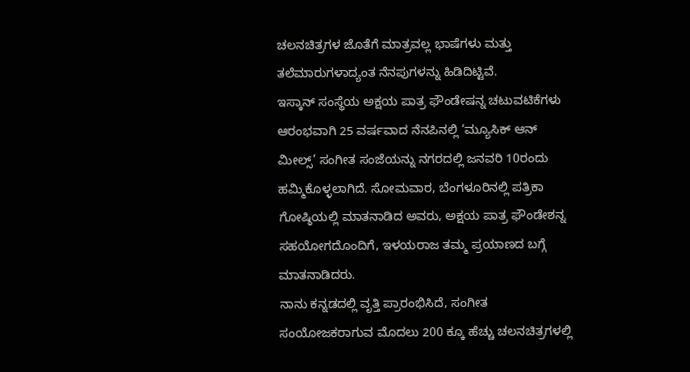ಚಲನಚಿತ್ರಗಳ ಜೊತೆಗೆ ಮಾತ್ರವಲ್ಲ ಭಾಷೆಗಳು ಮತ್ತು ತಲೆಮಾರುಗಳಾದ್ಯಂತ ನೆನಪುಗಳನ್ನು ಹಿಡಿದಿಟ್ಟಿವೆ.
ಇಸ್ಕಾನ್ ಸಂಸ್ಥೆಯ ಅಕ್ಷಯ ಪಾತ್ರ ಫೌಂಡೇಷನ್ನ ಚಟುವಟಿಕೆಗಳು ಆರಂಭವಾಗಿ 25 ವರ್ಷವಾದ ನೆನಪಿನಲ್ಲಿ ‘ಮ್ಯೂಸಿಕ್ ಆನ್ ಮೀಲ್ಸ್’ ಸಂಗೀತ ಸಂಜೆಯನ್ನು ನಗರದಲ್ಲಿ ಜನವರಿ 10ರಂದು ಹಮ್ಮಿಕೊಳ್ಳಲಾಗಿದೆ. ಸೋಮವಾರ, ಬೆಂಗಳೂರಿನಲ್ಲಿ ಪತ್ರಿಕಾ ಗೋಷ್ಠಿಯಲ್ಲಿ ಮಾತನಾಡಿದ ಅವರು, ಅಕ್ಷಯ ಪಾತ್ರ ಫೌಂಡೇಶನ್ನ ಸಹಯೋಗದೊಂದಿಗೆ, ಇಳಯರಾಜ ತಮ್ಮ ಪ್ರಯಾಣದ ಬಗ್ಗೆ ಮಾತನಾಡಿದರು.
ನಾನು ಕನ್ನಡದಲ್ಲಿ ವೃತ್ತಿ ಪ್ರಾರಂಭಿಸಿದೆ, ಸಂಗೀತ ಸಂಯೋಜಕರಾಗುವ ಮೊದಲು 200 ಕ್ಕೂ ಹೆಚ್ಚು ಚಲನಚಿತ್ರಗಳಲ್ಲಿ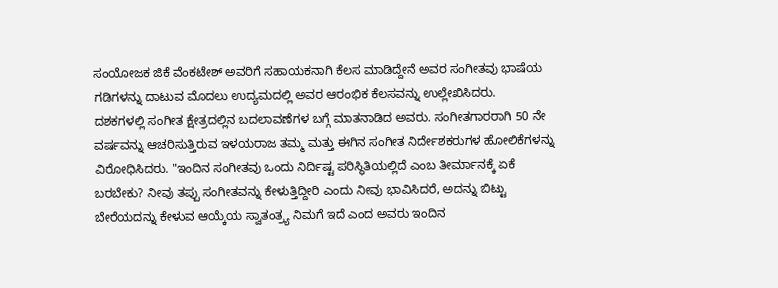ಸಂಯೋಜಕ ಜಿಕೆ ವೆಂಕಟೇಶ್ ಅವರಿಗೆ ಸಹಾಯಕನಾಗಿ ಕೆಲಸ ಮಾಡಿದ್ದೇನೆ ಅವರ ಸಂಗೀತವು ಭಾಷೆಯ ಗಡಿಗಳನ್ನು ದಾಟುವ ಮೊದಲು ಉದ್ಯಮದಲ್ಲಿ ಅವರ ಆರಂಭಿಕ ಕೆಲಸವನ್ನು ಉಲ್ಲೇಖಿಸಿದರು.
ದಶಕಗಳಲ್ಲಿ ಸಂಗೀತ ಕ್ಷೇತ್ರದಲ್ಲಿನ ಬದಲಾವಣೆಗಳ ಬಗ್ಗೆ ಮಾತನಾಡಿದ ಅವರು. ಸಂಗೀತಗಾರರಾಗಿ 50 ನೇ ವರ್ಷವನ್ನು ಆಚರಿಸುತ್ತಿರುವ ಇಳಯರಾಜ ತಮ್ಮ ಮತ್ತು ಈಗಿನ ಸಂಗೀತ ನಿರ್ದೇಶಕರುಗಳ ಹೋಲಿಕೆಗಳನ್ನು ವಿರೋಧಿಸಿದರು. "ಇಂದಿನ ಸಂಗೀತವು ಒಂದು ನಿರ್ದಿಷ್ಟ ಪರಿಸ್ಥಿತಿಯಲ್ಲಿದೆ ಎಂಬ ತೀರ್ಮಾನಕ್ಕೆ ಏಕೆ ಬರಬೇಕು? ನೀವು ತಪ್ಪು ಸಂಗೀತವನ್ನು ಕೇಳುತ್ತಿದ್ದೀರಿ ಎಂದು ನೀವು ಭಾವಿಸಿದರೆ, ಅದನ್ನು ಬಿಟ್ಟು ಬೇರೆಯದನ್ನು ಕೇಳುವ ಆಯ್ಕೆಯ ಸ್ವಾತಂತ್ರ್ಯ ನಿಮಗೆ ಇದೆ ಎಂದ ಅವರು ಇಂದಿನ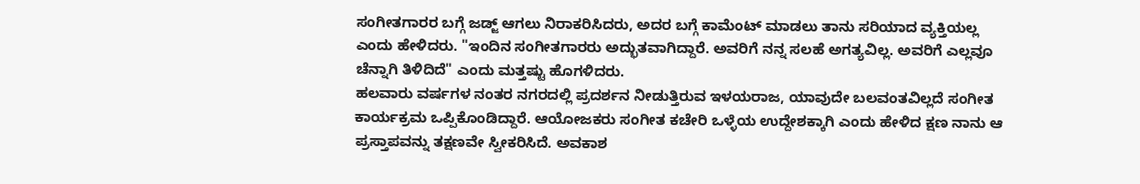ಸಂಗೀತಗಾರರ ಬಗ್ಗೆ ಜಡ್ಜ್ ಆಗಲು ನಿರಾಕರಿಸಿದರು, ಅದರ ಬಗ್ಗೆ ಕಾಮೆಂಟ್ ಮಾಡಲು ತಾನು ಸರಿಯಾದ ವ್ಯಕ್ತಿಯಲ್ಲ ಎಂದು ಹೇಳಿದರು. "ಇಂದಿನ ಸಂಗೀತಗಾರರು ಅದ್ಭುತವಾಗಿದ್ದಾರೆ. ಅವರಿಗೆ ನನ್ನ ಸಲಹೆ ಅಗತ್ಯವಿಲ್ಲ. ಅವರಿಗೆ ಎಲ್ಲವೂ ಚೆನ್ನಾಗಿ ತಿಳಿದಿದೆ" ಎಂದು ಮತ್ತಷ್ಟು ಹೊಗಳಿದರು.
ಹಲವಾರು ವರ್ಷಗಳ ನಂತರ ನಗರದಲ್ಲಿ ಪ್ರದರ್ಶನ ನೀಡುತ್ತಿರುವ ಇಳಯರಾಜ, ಯಾವುದೇ ಬಲವಂತವಿಲ್ಲದೆ ಸಂಗೀತ ಕಾರ್ಯಕ್ರಮ ಒಪ್ಪಿಕೊಂಡಿದ್ದಾರೆ. ಆಯೋಜಕರು ಸಂಗೀತ ಕಚೇರಿ ಒಳ್ಳೆಯ ಉದ್ದೇಶಕ್ಕಾಗಿ ಎಂದು ಹೇಳಿದ ಕ್ಷಣ ನಾನು ಆ ಪ್ರಸ್ತಾಪವನ್ನು ತಕ್ಷಣವೇ ಸ್ವೀಕರಿಸಿದೆ. ಅವಕಾಶ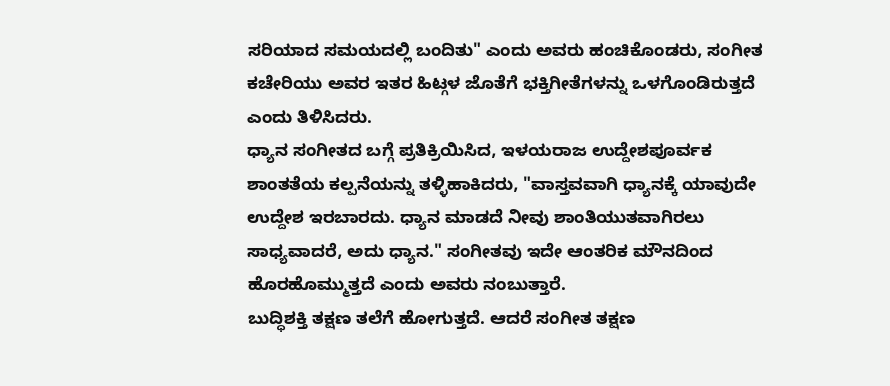ಸರಿಯಾದ ಸಮಯದಲ್ಲಿ ಬಂದಿತು" ಎಂದು ಅವರು ಹಂಚಿಕೊಂಡರು, ಸಂಗೀತ ಕಚೇರಿಯು ಅವರ ಇತರ ಹಿಟ್ಗಳ ಜೊತೆಗೆ ಭಕ್ತಿಗೀತೆಗಳನ್ನು ಒಳಗೊಂಡಿರುತ್ತದೆ ಎಂದು ತಿಳಿಸಿದರು.
ಧ್ಯಾನ ಸಂಗೀತದ ಬಗ್ಗೆ ಪ್ರತಿಕ್ರಿಯಿಸಿದ, ಇಳಯರಾಜ ಉದ್ದೇಶಪೂರ್ವಕ ಶಾಂತತೆಯ ಕಲ್ಪನೆಯನ್ನು ತಳ್ಳಿಹಾಕಿದರು, "ವಾಸ್ತವವಾಗಿ ಧ್ಯಾನಕ್ಕೆ ಯಾವುದೇ ಉದ್ದೇಶ ಇರಬಾರದು. ಧ್ಯಾನ ಮಾಡದೆ ನೀವು ಶಾಂತಿಯುತವಾಗಿರಲು ಸಾಧ್ಯವಾದರೆ, ಅದು ಧ್ಯಾನ." ಸಂಗೀತವು ಇದೇ ಆಂತರಿಕ ಮೌನದಿಂದ ಹೊರಹೊಮ್ಮುತ್ತದೆ ಎಂದು ಅವರು ನಂಬುತ್ತಾರೆ.
ಬುದ್ಧಿಶಕ್ತಿ ತಕ್ಷಣ ತಲೆಗೆ ಹೋಗುತ್ತದೆ. ಆದರೆ ಸಂಗೀತ ತಕ್ಷಣ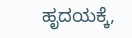ಹೃದಯಕ್ಕೆ,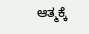ಆತ್ಮಕ್ಕೆ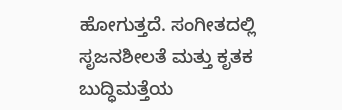ಹೋಗುತ್ತದೆ. ಸಂಗೀತದಲ್ಲಿ ಸೃಜನಶೀಲತೆ ಮತ್ತು ಕೃತಕ ಬುದ್ಧಿಮತ್ತೆಯ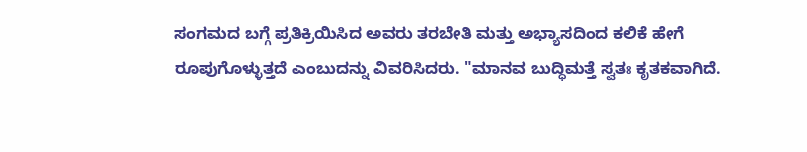ಸಂಗಮದ ಬಗ್ಗೆ ಪ್ರತಿಕ್ರಿಯಿಸಿದ ಅವರು ತರಬೇತಿ ಮತ್ತು ಅಭ್ಯಾಸದಿಂದ ಕಲಿಕೆ ಹೇಗೆ ರೂಪುಗೊಳ್ಳುತ್ತದೆ ಎಂಬುದನ್ನು ವಿವರಿಸಿದರು. "ಮಾನವ ಬುದ್ಧಿಮತ್ತೆ ಸ್ವತಃ ಕೃತಕವಾಗಿದೆ.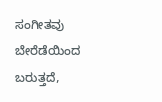ಸಂಗೀತವು ಬೇರೆಡೆಯಿಂದ ಬರುತ್ತದೆ,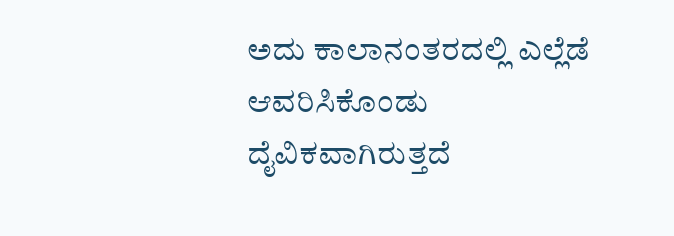ಅದು ಕಾಲಾನಂತರದಲ್ಲಿ ಎಲ್ಲೆಡೆ ಆವರಿಸಿಕೊಂಡು ದೈವಿಕವಾಗಿರುತ್ತದೆ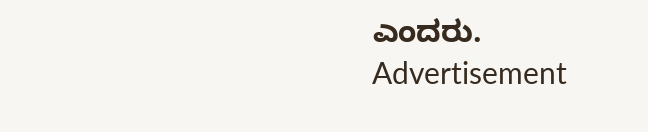ಎಂದರು.
Advertisement